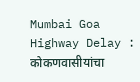Mumbai Goa Highway Delay : कोकणवासीयांचा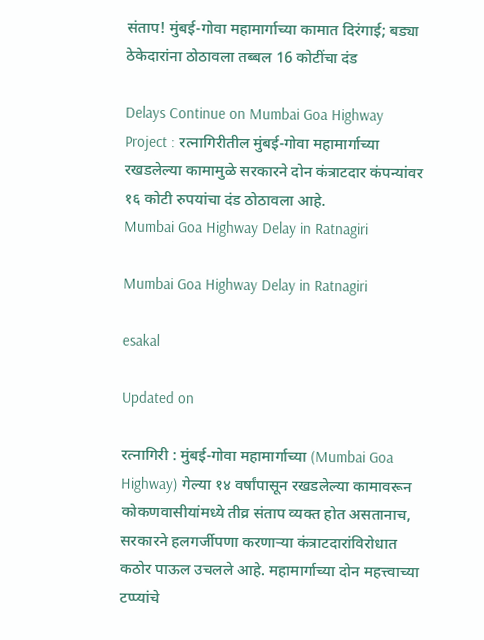संताप! मुंबई-गोवा महामार्गाच्या कामात दिरंगाई; बड्या ठेकेदारांना ठोठावला तब्बल 16 कोटींचा दंड

Delays Continue on Mumbai Goa Highway Project : रत्नागिरीतील मुंबई-गोवा महामार्गाच्या रखडलेल्या कामामुळे सरकारने दोन कंत्राटदार कंपन्यांवर १६ कोटी रुपयांचा दंड ठोठावला आहे.
Mumbai Goa Highway Delay in Ratnagiri

Mumbai Goa Highway Delay in Ratnagiri

esakal

Updated on

रत्नागिरी : मुंबई-गोवा महामार्गाच्या (Mumbai Goa Highway) गेल्या १४ वर्षांपासून रखडलेल्या कामावरून कोकणवासीयांमध्ये तीव्र संताप व्यक्त होत असतानाच, सरकारने हलगर्जीपणा करणाऱ्या कंत्राटदारांविरोधात कठोर पाऊल उचलले आहे. महामार्गाच्या दोन महत्त्वाच्या टप्प्यांचे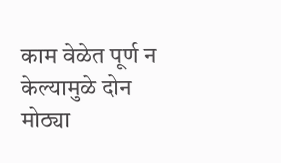काम वेळेत पूर्ण न केल्यामुळे दोन मोठ्या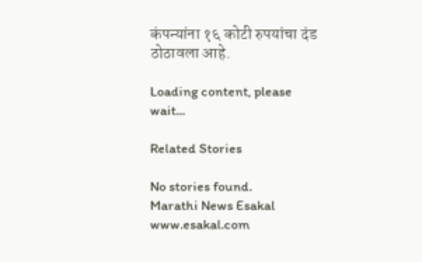कंपन्यांना १६ कोटी रुपयांचा दंड ठोठावला आहे.

Loading content, please wait...

Related Stories

No stories found.
Marathi News Esakal
www.esakal.com